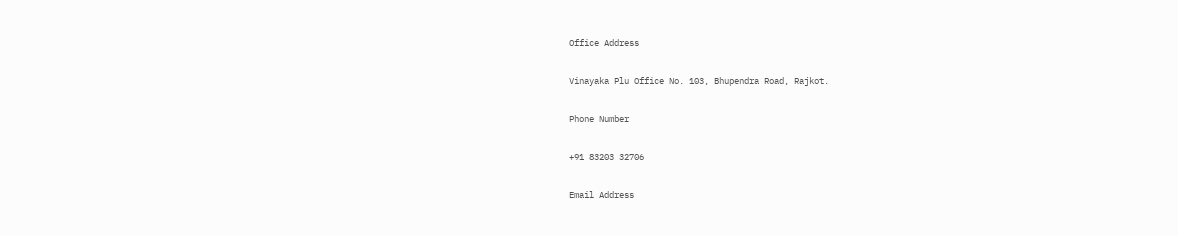Office Address

Vinayaka Plu Office No. 103, Bhupendra Road, Rajkot.

Phone Number

+91 83203 32706

Email Address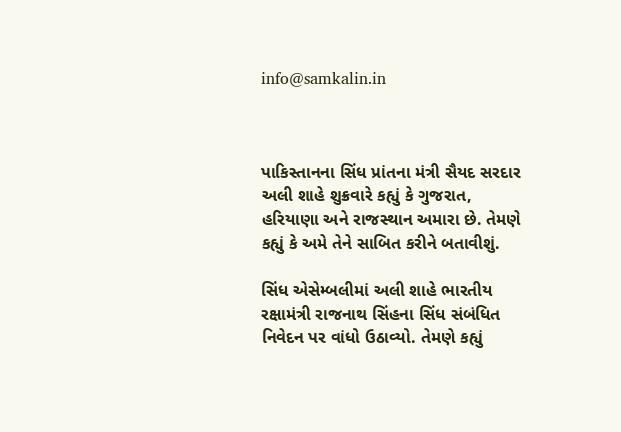info@samkalin.in



પાકિસ્તાનના સિંધ પ્રાંતના મંત્રી સૈયદ સરદાર અલી શાહે શુક્રવારે કહ્યું કે ગુજરાત, હરિયાણા અને રાજસ્થાન અમારા છે. તેમણે કહ્યું કે અમે તેને સાબિત કરીને બતાવીશું.

સિંધ એસેમ્બલીમાં અલી શાહે ભારતીય રક્ષામંત્રી રાજનાથ સિંહના સિંધ સંબંધિત નિવેદન પર વાંધો ઉઠાવ્યો. તેમણે કહ્યું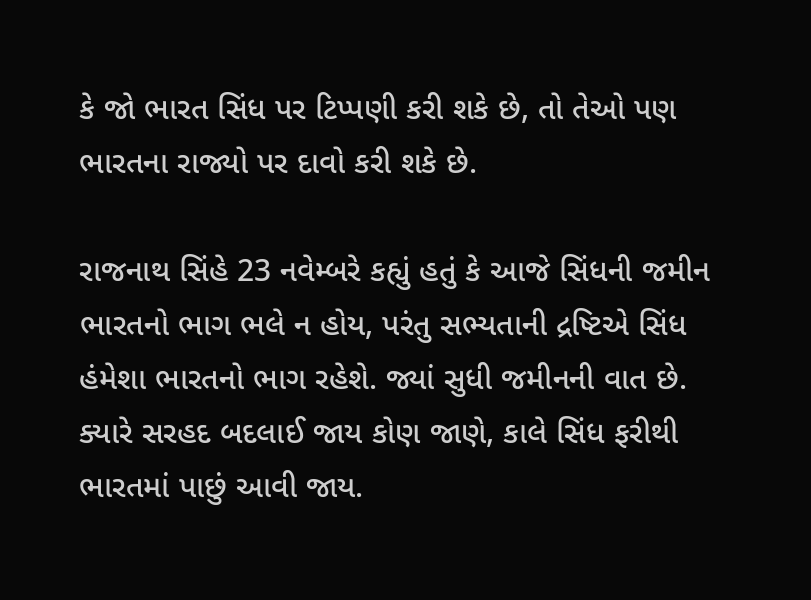કે જો ભારત સિંધ પર ટિપ્પણી કરી શકે છે, તો તેઓ પણ ભારતના રાજ્યો પર દાવો કરી શકે છે.

રાજનાથ સિંહે 23 નવેમ્બરે કહ્યું હતું કે આજે સિંધની જમીન ભારતનો ભાગ ભલે ન હોય, પરંતુ સભ્યતાની દ્રષ્ટિએ સિંધ હંમેશા ભારતનો ભાગ રહેશે. જ્યાં સુધી જમીનની વાત છે. ક્યારે સરહદ બદલાઈ જાય કોણ જાણે, કાલે સિંધ ફરીથી ભારતમાં પાછું આવી જાય.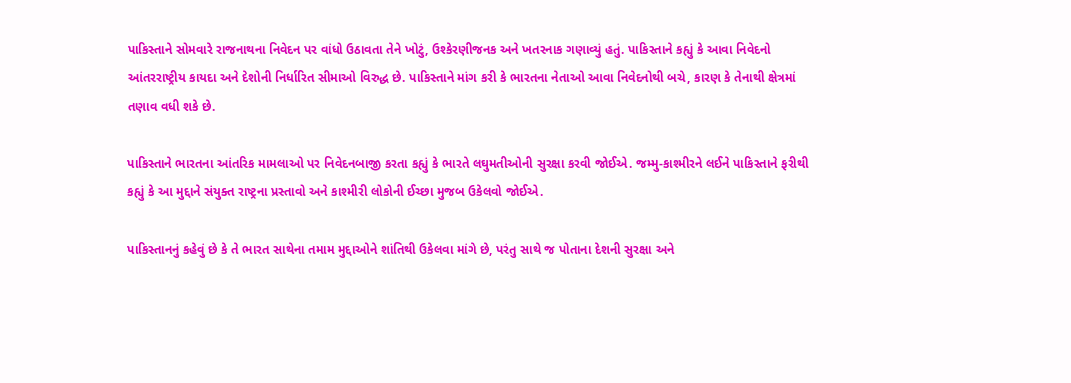પાકિસ્તાને સોમવારે રાજનાથના નિવેદન પર વાંધો ઉઠાવતા તેને ખોટું, ઉશ્કેરણીજનક અને ખતરનાક ગણાવ્યું હતું. પાકિસ્તાને કહ્યું કે આવા નિવેદનો આંતરરાષ્ટ્રીય કાયદા અને દેશોની નિર્ધારિત સીમાઓ વિરુદ્ધ છે. પાકિસ્તાને માંગ કરી કે ભારતના નેતાઓ આવા નિવેદનોથી બચે, કારણ કે તેનાથી ક્ષેત્રમાં તણાવ વધી શકે છે.

પાકિસ્તાને ભારતના આંતરિક મામલાઓ પર નિવેદનબાજી કરતા કહ્યું કે ભારતે લઘુમતીઓની સુરક્ષા કરવી જોઈએ. જમ્મુ-કાશ્મીરને લઈને પાકિસ્તાને ફરીથી કહ્યું કે આ મુદ્દાને સંયુક્ત રાષ્ટ્રના પ્રસ્તાવો અને કાશ્મીરી લોકોની ઈચ્છા મુજબ ઉકેલવો જોઈએ.

પાકિસ્તાનનું કહેવું છે કે તે ભારત સાથેના તમામ મુદ્દાઓને શાંતિથી ઉકેલવા માંગે છે, પરંતુ સાથે જ પોતાના દેશની સુરક્ષા અને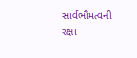સાર્વભૌમત્વની રક્ષા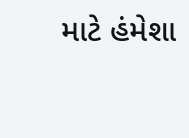માટે હંમેશા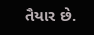તૈયાર છે.